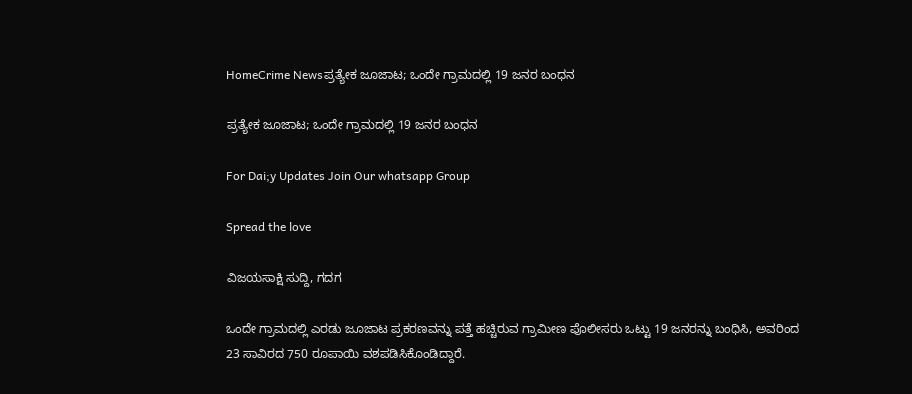HomeCrime Newsಪ್ರತ್ಯೇಕ ಜೂಜಾಟ; ಒಂದೇ ಗ್ರಾಮದಲ್ಲಿ 19 ಜನರ ಬಂಧನ

ಪ್ರತ್ಯೇಕ ಜೂಜಾಟ; ಒಂದೇ ಗ್ರಾಮದಲ್ಲಿ 19 ಜನರ ಬಂಧನ

For Dai;y Updates Join Our whatsapp Group

Spread the love

ವಿಜಯಸಾಕ್ಷಿ ಸುದ್ದಿ, ಗದಗ

ಒಂದೇ ಗ್ರಾಮದಲ್ಲಿ ಎರಡು ಜೂಜಾಟ ಪ್ರಕರಣವನ್ನು ಪತ್ತೆ ಹಚ್ಚಿರುವ ಗ್ರಾಮೀಣ ಪೊಲೀಸರು ಒಟ್ಟು 19 ಜನರನ್ನು ಬಂಧಿಸಿ, ಅವರಿಂದ 23 ಸಾವಿರದ 750 ರೂಪಾಯಿ ವಶಪಡಿಸಿಕೊಂಡಿದ್ದಾರೆ.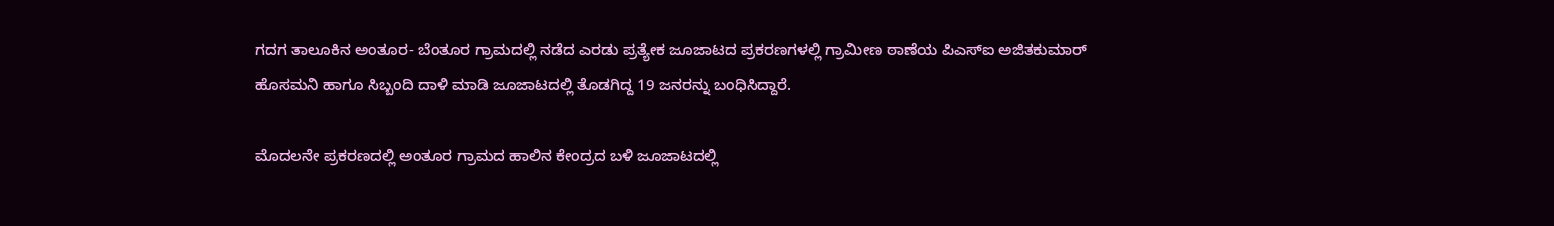ಗದಗ ತಾಲೂಕಿನ ಅಂತೂರ- ಬೆಂತೂರ ಗ್ರಾಮದಲ್ಲಿ ನಡೆದ ಎರಡು ಪ್ರತ್ಯೇಕ ಜೂಜಾಟದ ಪ್ರಕರಣಗಳಲ್ಲಿ ಗ್ರಾಮೀಣ ಠಾಣೆಯ ಪಿಎಸ್ಐ ಅಜಿತಕುಮಾರ್ ಹೊಸಮನಿ ಹಾಗೂ ಸಿಬ್ಬಂದಿ ದಾಳಿ ಮಾಡಿ ಜೂಜಾಟದಲ್ಲಿ ತೊಡಗಿದ್ದ 19 ಜನರನ್ನು ಬಂಧಿಸಿದ್ದಾರೆ.

ಮೊದಲನೇ ಪ್ರಕರಣದಲ್ಲಿ ಅಂತೂರ‌ ಗ್ರಾಮದ ಹಾಲಿನ ಕೇಂದ್ರದ ಬಳಿ ಜೂಜಾಟದಲ್ಲಿ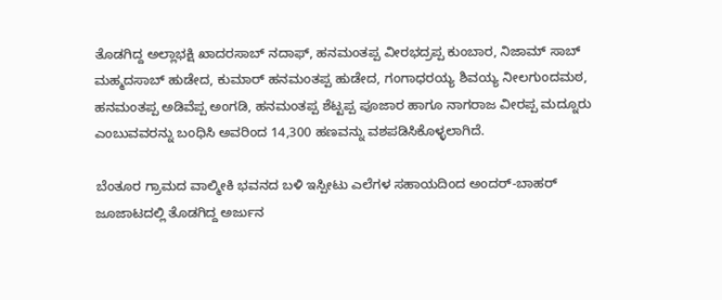ತೊಡಗಿದ್ದ ಅಲ್ಲಾಭಕ್ಷಿ ಖಾದರಸಾಬ್ ನದಾಫ್, ಹನಮಂತಪ್ಪ ವೀರಭದ್ರಪ್ಪ ಕುಂಬಾರ, ನಿಜಾಮ್ ಸಾಬ್ ಮಹ್ಮದಸಾಬ್ ಹುಡೇದ, ಕುಮಾರ್ ಹನಮಂತಪ್ಪ ಹುಡೇದ, ಗಂಗಾಧರಯ್ಯ ಶಿವಯ್ಯ ನೀಲಗುಂದಮಠ, ಹನಮಂತಪ್ಪ ಅಡಿವೆಪ್ಪ ಅಂಗಡಿ, ಹನಮಂತಪ್ಪ ಶೆಟ್ಟಪ್ಪ ಪೂಜಾರ ಹಾಗೂ ನಾಗರಾಜ ವೀರಪ್ಪ ಮದ್ನೂರು ಎಂಬುವವರನ್ನು ಬಂಧಿಸಿ ಅವರಿಂದ 14,300 ಹಣವನ್ನು ವಶಪಡಿಸಿಕೊಳ್ಳಲಾಗಿದೆ.

ಬೆಂತೂರ ಗ್ರಾಮದ ವಾಲ್ಮೀಕಿ ಭವನದ ಬಳಿ ಇಸ್ಪೀಟು ಎಲೆಗಳ ಸಹಾಯದಿಂದ ಅಂದರ್-ಬಾಹರ್ ಜೂಜಾಟದಲ್ಲಿ ತೊಡಗಿದ್ದ ಅರ್ಜುನ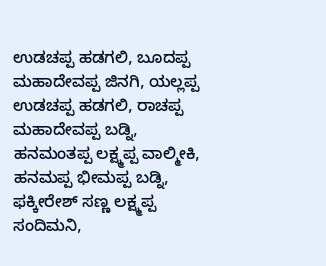ಉಡಚಪ್ಪ ಹಡಗಲಿ, ಬೂದಪ್ಪ ಮಹಾದೇವಪ್ಪ ಜಿನಗಿ, ಯಲ್ಲಪ್ಪ ಉಡಚಪ್ಪ ಹಡಗಲಿ, ರಾಚಪ್ಪ ಮಹಾದೇವಪ್ಪ ಬಡ್ನಿ, ಹನಮಂತಪ್ಪ ಲಕ್ಷ್ಮಪ್ಪ ವಾಲ್ಮೀಕಿ, ಹನಮಪ್ಪ ಭೀಮಪ್ಪ ಬಡ್ನಿ, ಫಕ್ಕೀರೇಶ್ ಸಣ್ಣ ಲಕ್ಷ್ಮಪ್ಪ ಸಂದಿಮನಿ,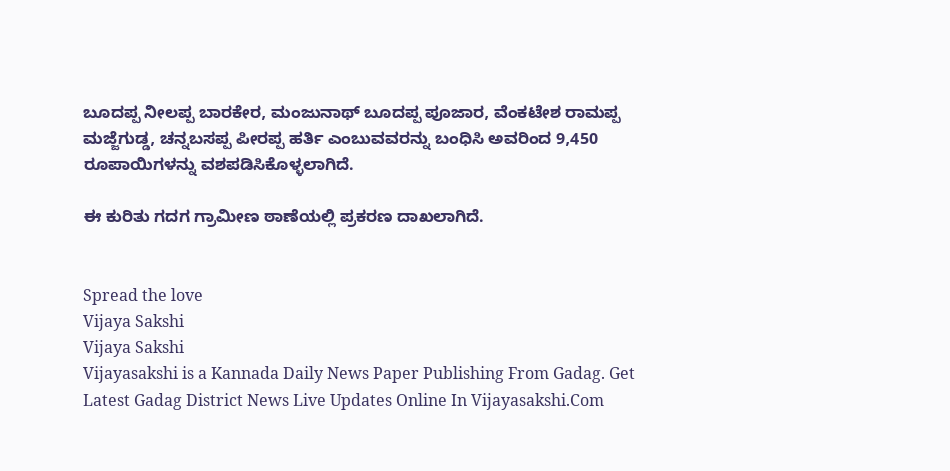ಬೂದಪ್ಪ ನೀಲಪ್ಪ‌ ಬಾರಕೇರ, ಮಂಜುನಾಥ್ ಬೂದಪ್ಪ ಪೂಜಾರ, ವೆಂಕಟೇಶ ರಾಮಪ್ಪ ಮಜ್ಜೆಗುಡ್ಡ, ಚನ್ನಬಸಪ್ಪ ಪೀರಪ್ಪ ಹರ್ತಿ ಎಂಬುವವರನ್ನು ಬಂಧಿಸಿ ಅವರಿಂದ 9,450 ರೂಪಾಯಿಗಳನ್ನು ವಶಪಡಿಸಿಕೊಳ್ಳಲಾಗಿದೆ.

ಈ ಕುರಿತು ಗದಗ ಗ್ರಾಮೀಣ ಠಾಣೆಯಲ್ಲಿ ಪ್ರಕರಣ ದಾಖಲಾಗಿದೆ.


Spread the love
Vijaya Sakshi
Vijaya Sakshi
Vijayasakshi is a Kannada Daily News Paper Publishing From Gadag. Get Latest Gadag District News Live Updates Online In Vijayasakshi.Com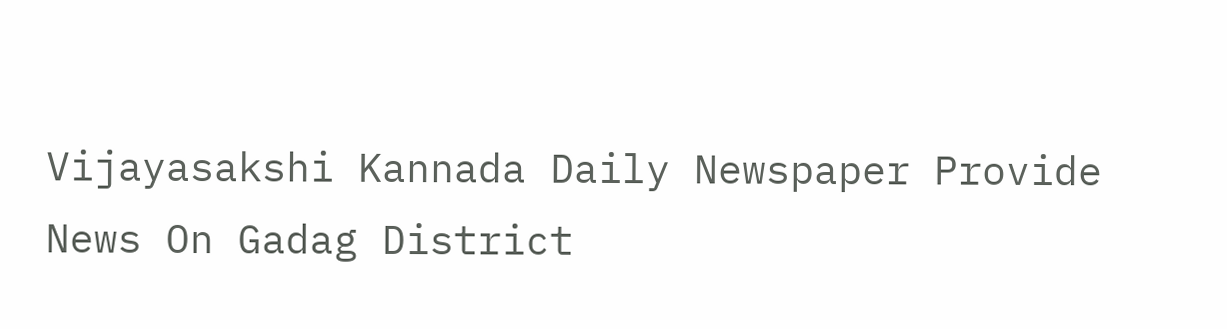Vijayasakshi Kannada Daily Newspaper Provide News On Gadag District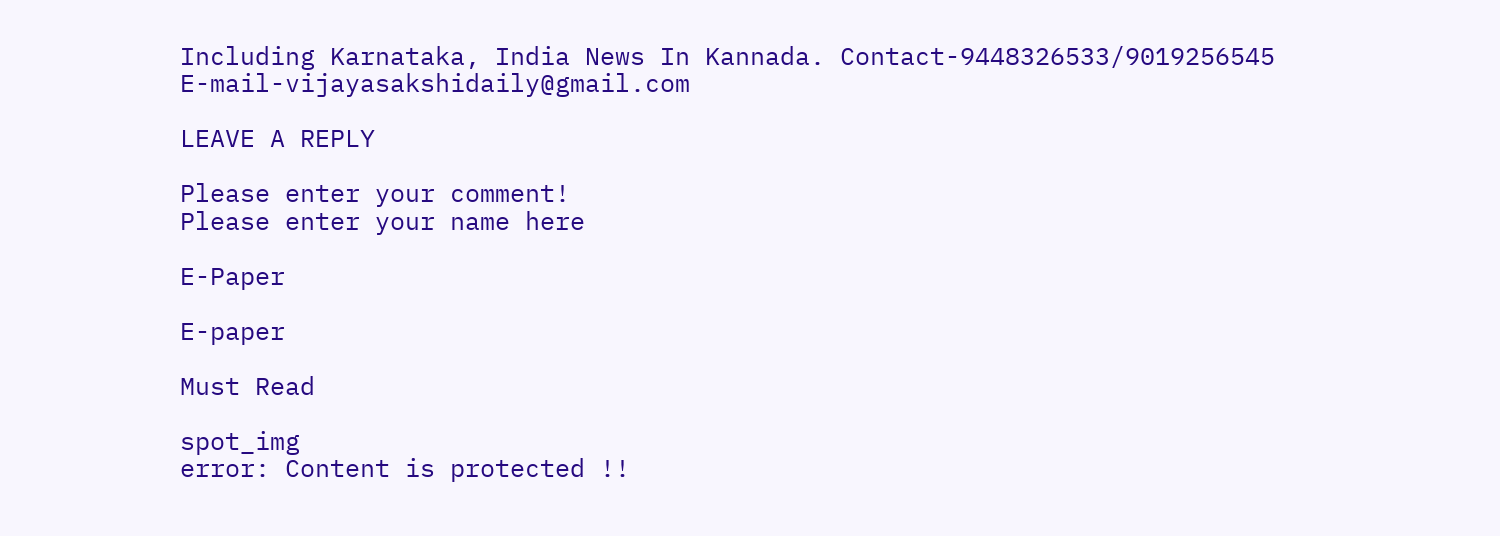Including Karnataka, India News In Kannada. Contact-9448326533/9019256545 E-mail-vijayasakshidaily@gmail.com

LEAVE A REPLY

Please enter your comment!
Please enter your name here

E-Paper

E-paper

Must Read

spot_img
error: Content is protected !!